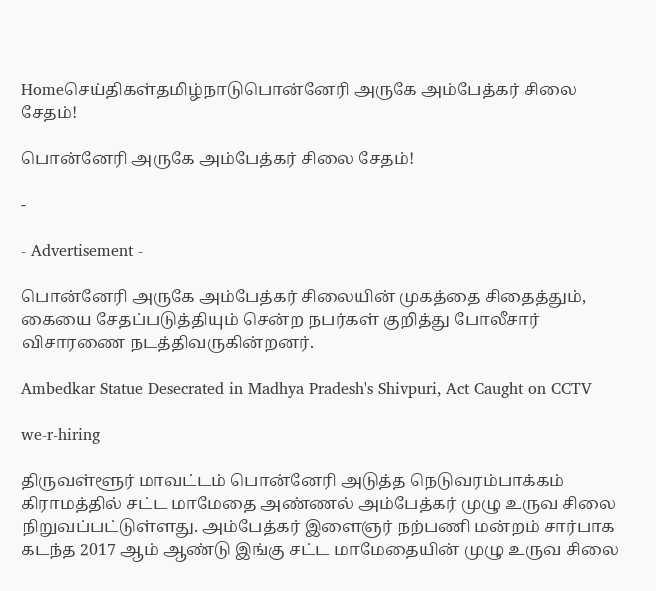Homeசெய்திகள்தமிழ்நாடுபொன்னேரி அருகே அம்பேத்கர் சிலை சேதம்!

பொன்னேரி அருகே அம்பேத்கர் சிலை சேதம்!

-

- Advertisement -

பொன்னேரி அருகே அம்பேத்கர் சிலையின் முகத்தை சிதைத்தும், கையை சேதப்படுத்தியும் சென்ற நபர்கள் குறித்து போலீசார் விசாரணை நடத்திவருகின்றனர்.

Ambedkar Statue Desecrated in Madhya Pradesh's Shivpuri, Act Caught on CCTV

we-r-hiring

திருவள்ளூர் மாவட்டம் பொன்னேரி அடுத்த நெடுவரம்பாக்கம் கிராமத்தில் சட்ட மாமேதை அண்ணல் அம்பேத்கர் முழு உருவ சிலை நிறுவப்பட்டுள்ளது. அம்பேத்கர் இளைஞர் நற்பணி மன்றம் சார்பாக கடந்த 2017 ஆம் ஆண்டு இங்கு சட்ட மாமேதையின் முழு உருவ சிலை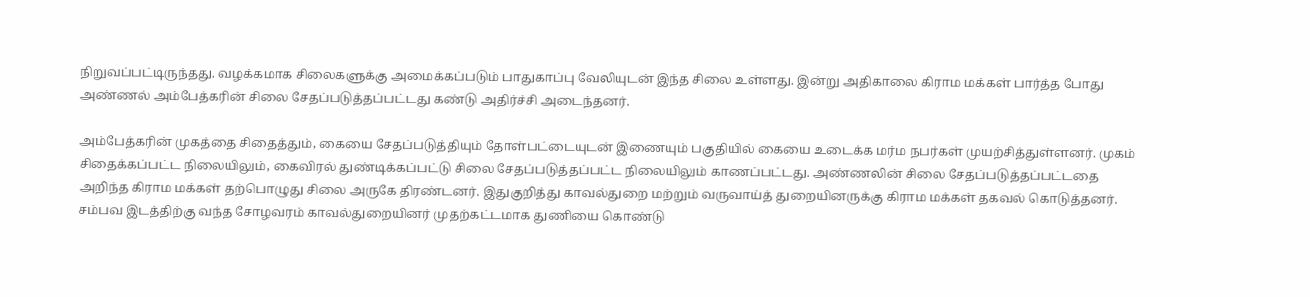நிறுவப்பட்டிருந்தது. வழக்கமாக சிலைகளுக்கு அமைக்கப்படும் பாதுகாப்பு வேலியுடன் இந்த சிலை உள்ளது. இன்று அதிகாலை கிராம மக்கள் பார்த்த போது அண்ணல் அம்பேத்கரின் சிலை சேதப்படுத்தப்பட்டது கண்டு அதிர்ச்சி அடைந்தனர்.

அம்பேத்கரின் முகத்தை சிதைத்தும், கையை சேதப்படுத்தியும் தோள்பட்டையுடன் இணையும் பகுதியில் கையை உடைக்க மர்ம நபர்கள் முயற்சித்துள்ளனர். முகம் சிதைக்கப்பட்ட நிலையிலும், கைவிரல் துண்டிக்கப்பட்டு சிலை சேதப்படுத்தப்பட்ட நிலையிலும் காணப்பட்டது. அண்ணலின் சிலை சேதப்படுத்தப்பட்டதை அறிந்த கிராம மக்கள் தற்பொழுது சிலை அருகே திரண்டனர். இதுகுறித்து காவல்துறை மற்றும் வருவாய்த் துறையினருக்கு கிராம மக்கள் தகவல் கொடுத்தனர். சம்பவ இடத்திற்கு வந்த சோழவரம் காவல்துறையினர் முதற்கட்டமாக துணியை கொண்டு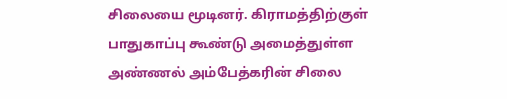சிலையை மூடினர். கிராமத்திற்குள் பாதுகாப்பு கூண்டு அமைத்துள்ள அண்ணல் அம்பேத்கரின் சிலை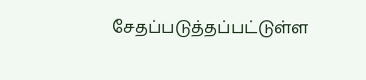சேதப்படுத்தப்பட்டுள்ள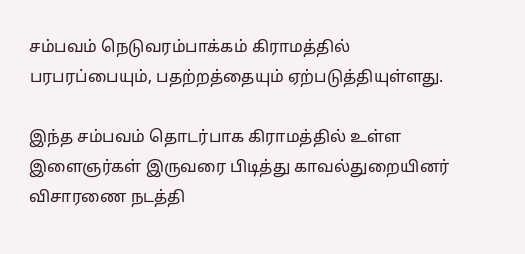சம்பவம் நெடுவரம்பாக்கம் கிராமத்தில் பரபரப்பையும், பதற்றத்தையும் ஏற்படுத்தியுள்ளது.

இந்த சம்பவம் தொடர்பாக கிராமத்தில் உள்ள இளைஞர்கள் இருவரை பிடித்து காவல்துறையினர் விசாரணை நடத்தி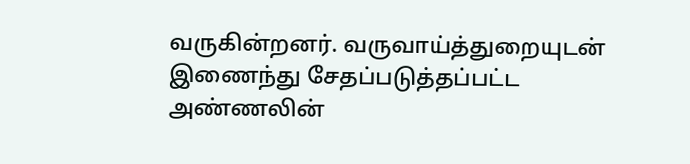வருகின்றனர். வருவாய்த்துறையுடன் இணைந்து சேதப்படுத்தப்பட்ட அண்ணலின்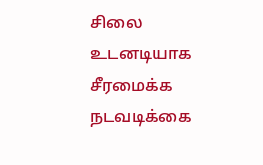சிலை உடனடியாக சீரமைக்க நடவடிக்கை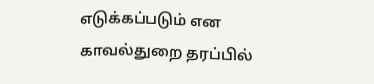எடுக்கப்படும் என காவல்துறை தரப்பில்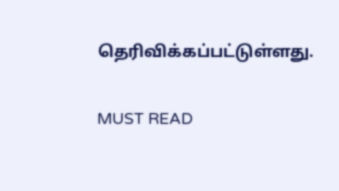தெரிவிக்கப்பட்டுள்ளது.

MUST READ